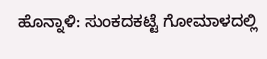ಹೊನ್ನಾಳಿ: ಸುಂಕದಕಟ್ಟೆ ಗೋಮಾಳದಲ್ಲಿ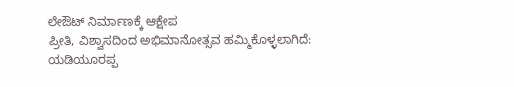ಲೇಔಟ್ ನಿರ್ಮಾಣಕ್ಕೆ ಆಕ್ಷೇಪ
ಪ್ರೀತಿ, ವಿಶ್ವಾಸದಿಂದ ಅಭಿಮಾನೋತ್ಸವ ಹಮ್ಮಿಕೊಳ್ಳಲಾಗಿದೆ: ಯಡಿಯೂರಪ್ಪ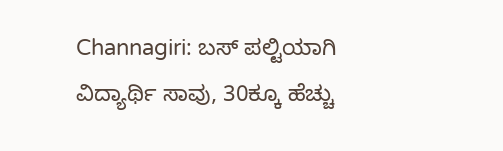Channagiri: ಬಸ್ ಪಲ್ಟಿಯಾಗಿ ವಿದ್ಯಾರ್ಥಿ ಸಾವು, 30ಕ್ಕೂ ಹೆಚ್ಚು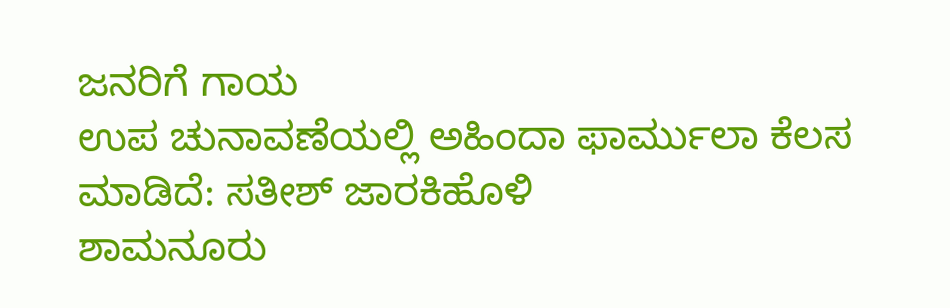ಜನರಿಗೆ ಗಾಯ
ಉಪ ಚುನಾವಣೆಯಲ್ಲಿ ಅಹಿಂದಾ ಫಾರ್ಮುಲಾ ಕೆಲಸ ಮಾಡಿದೆ: ಸತೀಶ್ ಜಾರಕಿಹೊಳಿ
ಶಾಮನೂರು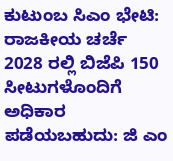ಕುಟುಂಬ ಸಿಎಂ ಭೇಟಿ: ರಾಜಕೀಯ ಚರ್ಚೆ
2028 ರಲ್ಲಿ ಬಿಜೆಪಿ 150 ಸೀಟುಗಳೊಂದಿಗೆ ಅಧಿಕಾರ ಪಡೆಯಬಹುದು: ಜಿ ಎಂ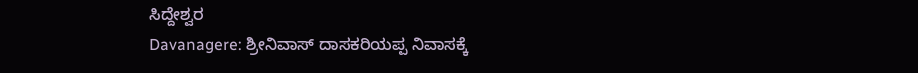ಸಿದ್ದೇಶ್ವರ
Davanagere: ಶ್ರೀನಿವಾಸ್ ದಾಸಕರಿಯಪ್ಪ ನಿವಾಸಕ್ಕೆ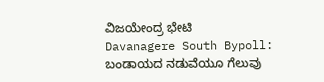ವಿಜಯೇಂದ್ರ ಭೇಟಿ
Davanagere South Bypoll: ಬಂಡಾಯದ ನಡುವೆಯೂ ಗೆಲುವು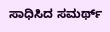ಸಾಧಿಸಿದ ಸಮರ್ಥ್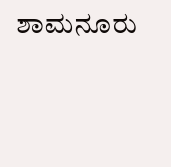ಶಾಮನೂರು